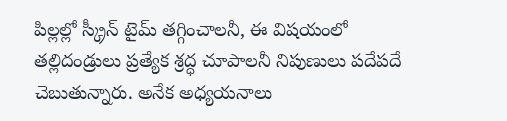పిల్లల్లో స్క్రీన్ టైమ్ తగ్గించాలనీ, ఈ విషయంలో తల్లిదండ్రులు ప్రత్యేక శ్రద్ధ చూపాలనీ నిపుణులు పదేపదే చెబుతున్నారు. అనేక అధ్యయనాలు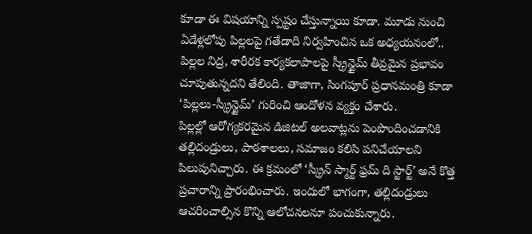కూడా ఈ విషయాన్ని స్పష్టం చేస్తున్నాయి కూడా. మూడు నుంచి ఏడేళ్లలోపు పిల్లలపై గతేడాది నిర్వహించిన ఒక అధ్యయనంలో.. పిల్లల నిద్ర, శారీరక కార్యకలాపాలపై స్క్రీన్టైమ్ తీవ్రమైన ప్రభావం చూపుతున్నదని తేలింది. తాజాగా, సింగపూర్ ప్రధానమంత్రి కూడా ‘పిల్లలు-స్క్రీన్టైమ్’ గురించి ఆందోళన వ్యక్తం చేశారు.
పిల్లల్లో ఆరోగ్యకరమైన డిజిటల్ అలవాట్లను పెంపొందించడానికి తల్లిదండ్రులు, పాఠశాలలు, సమాజం కలిసి పనిచేయాలని పిలుపునిచ్చారు. ఈ క్రమంలో ‘స్క్రీన్ స్మార్ట్ ఫ్రమ్ ది స్టార్ట్’ అనే కొత్త ప్రచారాన్ని ప్రారంభించారు. ఇందులో భాగంగా, తల్లిదండ్రులు ఆచరించాల్సిన కొన్ని ఆలోచనలనూ పంచుకున్నారు.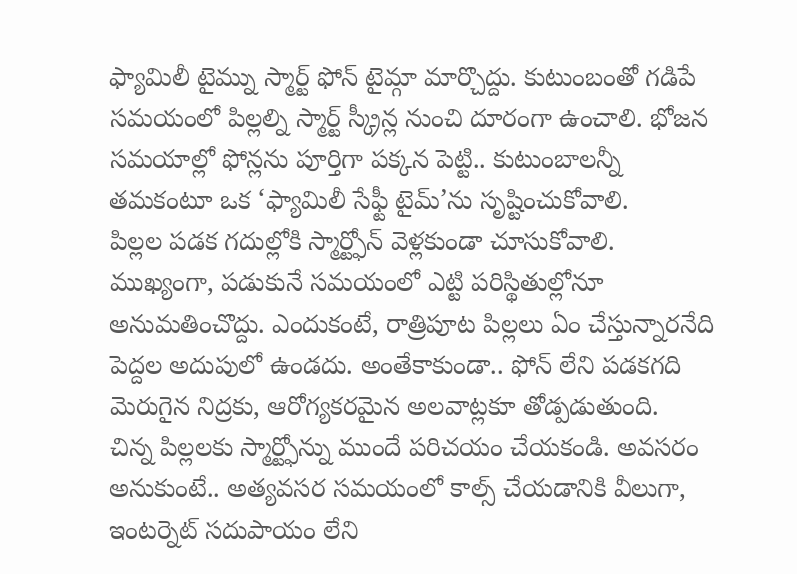ఫ్యామిలీ టైమ్ను స్మార్ట్ ఫోన్ టైమ్గా మార్చొద్దు. కుటుంబంతో గడిపే సమయంలో పిల్లల్ని స్మార్ట్ స్క్రీన్ల నుంచి దూరంగా ఉంచాలి. భోజన సమయాల్లో ఫోన్లను పూర్తిగా పక్కన పెట్టి.. కుటుంబాలన్నీ తమకంటూ ఒక ‘ఫ్యామిలీ సేఫ్టీ టైమ్’ను సృష్టించుకోవాలి.
పిల్లల పడక గదుల్లోకి స్మార్ట్ఫోన్ వెళ్లకుండా చూసుకోవాలి. ముఖ్యంగా, పడుకునే సమయంలో ఎట్టి పరిస్థితుల్లోనూ అనుమతించొద్దు. ఎందుకంటే, రాత్రిపూట పిల్లలు ఏం చేస్తున్నారనేది పెద్దల అదుపులో ఉండదు. అంతేకాకుండా.. ఫోన్ లేని పడకగది మెరుగైన నిద్రకు, ఆరోగ్యకరమైన అలవాట్లకూ తోడ్పడుతుంది.
చిన్న పిల్లలకు స్మార్ట్ఫోన్ను ముందే పరిచయం చేయకండి. అవసరం అనుకుంటే.. అత్యవసర సమయంలో కాల్స్ చేయడానికి వీలుగా, ఇంటర్నెట్ సదుపాయం లేని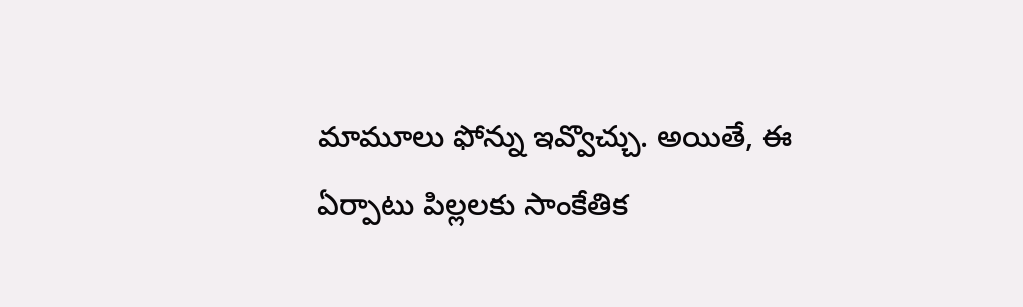మామూలు ఫోన్ను ఇవ్వొచ్చు. అయితే, ఈ ఏర్పాటు పిల్లలకు సాంకేతిక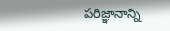పరిజ్ఞానాన్ని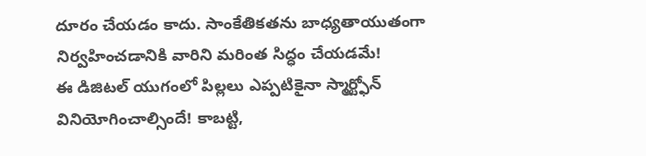దూరం చేయడం కాదు. సాంకేతికతను బాధ్యతాయుతంగా నిర్వహించడానికి వారిని మరింత సిద్ధం చేయడమే!
ఈ డిజిటల్ యుగంలో పిల్లలు ఎప్పటికైనా స్మార్ట్ఫోన్ వినియోగించాల్సిందే! కాబట్టి,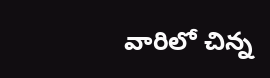వారిలో చిన్న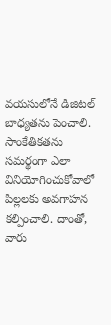వయసులోనే డిజిటల్ బాధ్యతను పెంచాలి. సాంకేతికతను సమర్థంగా ఎలా వినియోగించుకోవాలో పిల్లలకు అవగాహన కల్పించాలి. దాంతో, వారు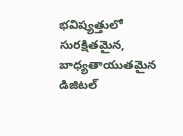భవిష్యత్తులో సురక్షితమైన, బాధ్యతాయుతమైన
డిజిటల్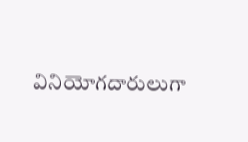వినియోగదారులుగా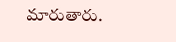మారుతారు.